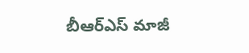బీఆర్ఎస్ మాజీ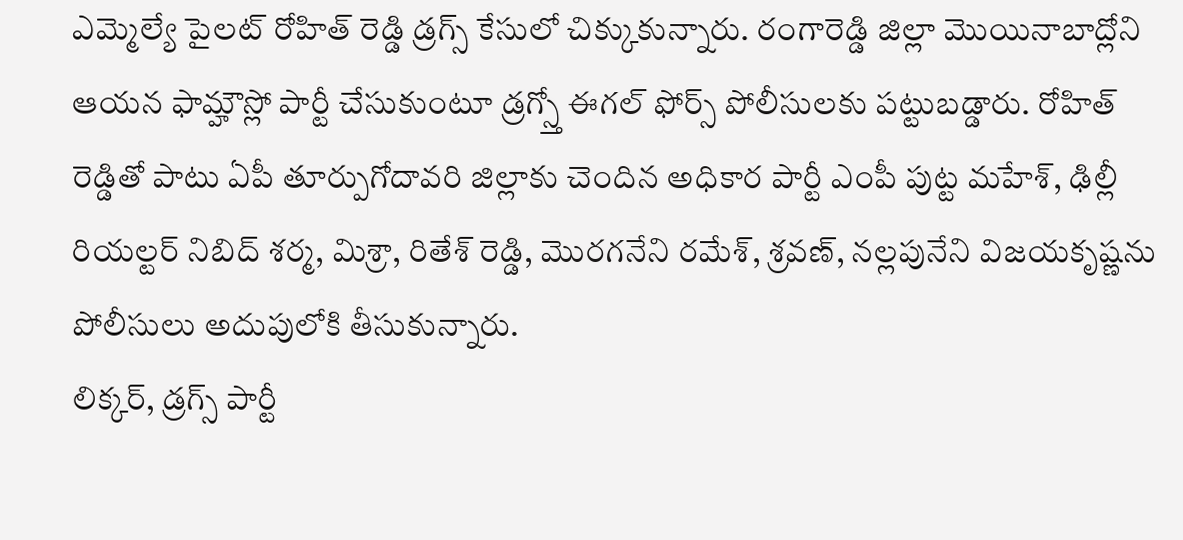ఎమ్మెల్యే పైలట్ రోహిత్ రెడ్డి డ్రగ్స్ కేసులో చిక్కుకున్నారు. రంగారెడ్డి జిల్లా మొయినాబాద్లోని ఆయన ఫామ్హౌస్లో పార్టీ చేసుకుంటూ డ్రగ్స్తో ఈగల్ ఫోర్స్ పోలీసులకు పట్టుబడ్డారు. రోహిత్ రెడ్డితో పాటు ఏపీ తూర్పుగోదావరి జిల్లాకు చెందిన అధికార పార్టీ ఎంపీ పుట్ట మహేశ్, ఢిల్లీ రియల్టర్ నిబిద్ శర్మ, మిశ్రా, రితేశ్ రెడ్డి, మొరగనేని రమేశ్, శ్రవణ్, నల్లపునేని విజయకృష్ణను పోలీసులు అదుపులోకి తీసుకున్నారు.
లిక్కర్, డ్రగ్స్ పార్టీ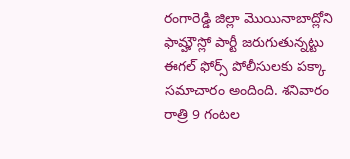రంగారెడ్డి జిల్లా మొయినాబాద్లోని ఫామ్హౌస్లో పార్టీ జరుగుతున్నట్టు ఈగల్ ఫోర్స్ పోలీసులకు పక్కా సమాచారం అందింది. శనివారం రాత్రి 9 గంటల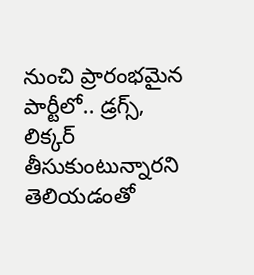నుంచి ప్రారంభమైన పార్టీలో.. డ్రగ్స్, లిక్కర్ తీసుకుంటున్నారని తెలియడంతో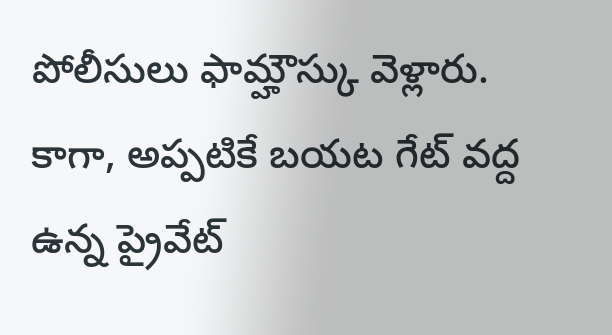పోలీసులు ఫామ్హౌస్కు వెళ్లారు. కాగా, అప్పటికే బయట గేట్ వద్ద ఉన్న ప్రైవేట్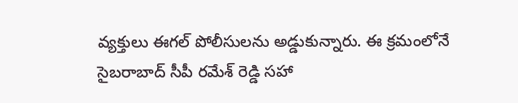వ్యక్తులు ఈగల్ పోలీసులను అడ్డుకున్నారు. ఈ క్రమంలోనే సైబరాబాద్ సీపీ రమేశ్ రెడ్డి సహా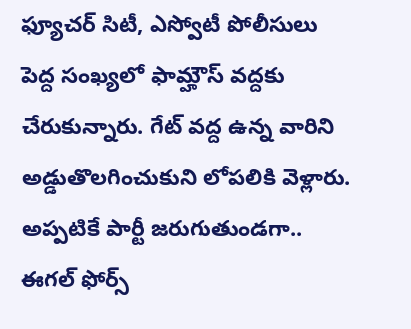ఫ్యూచర్ సిటీ, ఎస్వోటీ పోలీసులు పెద్ద సంఖ్యలో ఫామ్హౌస్ వద్దకు చేరుకున్నారు. గేట్ వద్ద ఉన్న వారిని అడ్డుతొలగించుకుని లోపలికి వెళ్లారు. అప్పటికే పార్టీ జరుగుతుండగా.. ఈగల్ ఫోర్స్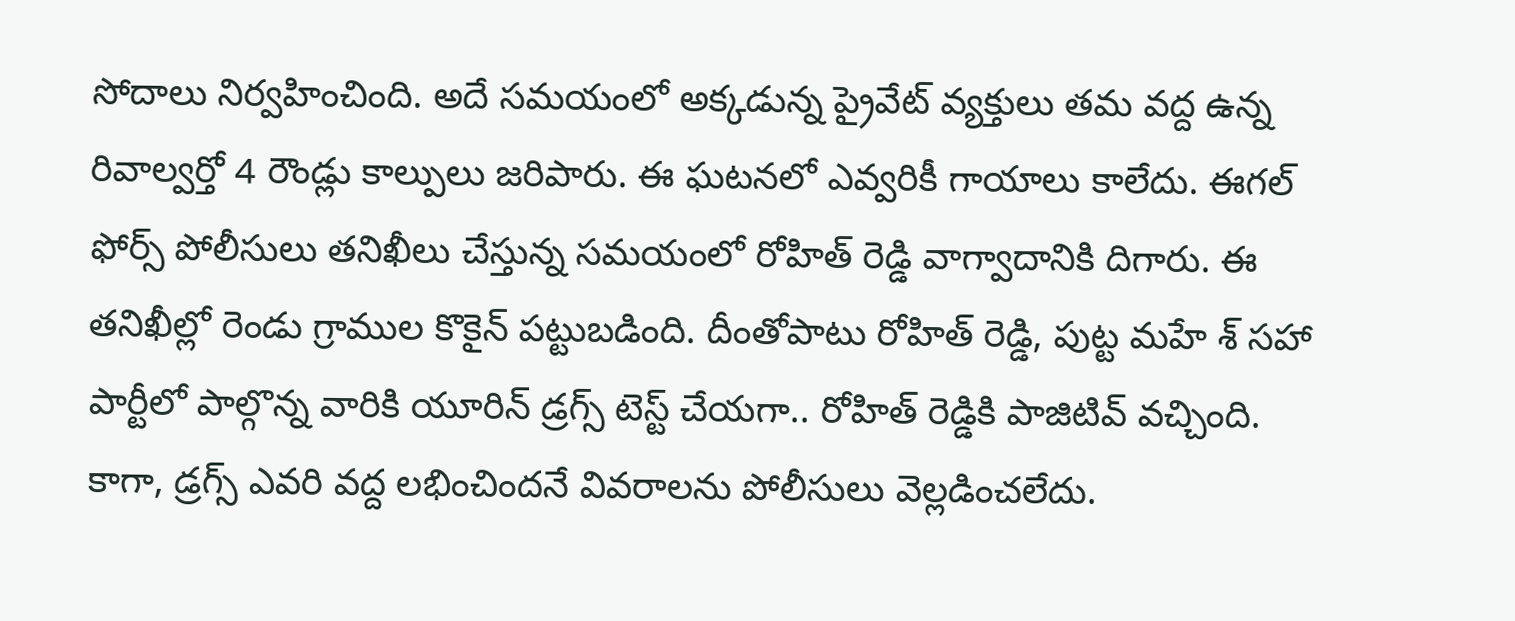సోదాలు నిర్వహించింది. అదే సమయంలో అక్కడున్న ప్రైవేట్ వ్యక్తులు తమ వద్ద ఉన్న రివాల్వర్తో 4 రౌండ్లు కాల్పులు జరిపారు. ఈ ఘటనలో ఎవ్వరికీ గాయాలు కాలేదు. ఈగల్ ఫోర్స్ పోలీసులు తనిఖీలు చేస్తున్న సమయంలో రోహిత్ రెడ్డి వాగ్వాదానికి దిగారు. ఈ తనిఖీల్లో రెండు గ్రాముల కొకైన్ పట్టుబడింది. దీంతోపాటు రోహిత్ రెడ్డి, పుట్ట మహే శ్ సహా పార్టీలో పాల్గొన్న వారికి యూరిన్ డ్రగ్స్ టెస్ట్ చేయగా.. రోహిత్ రెడ్డికి పాజిటివ్ వచ్చింది. కాగా, డ్రగ్స్ ఎవరి వద్ద లభించిందనే వివరాలను పోలీసులు వెల్లడించలేదు.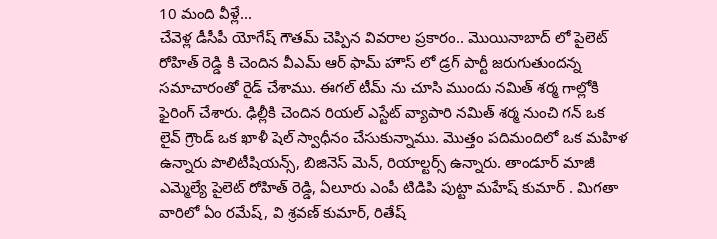10 మంది వీళ్లే...
చేవెళ్ల డీసీపీ యోగేష్ గౌతమ్ చెప్పిన వివరాల ప్రకారం.. మొయినాబాద్ లో పైలెట్ రోహిత్ రెడ్డి కి చెందిన వీఎమ్ ఆర్ ఫామ్ హౌస్ లో డ్రగ్ పార్టీ జరుగుతుందన్న సమాచారంతో రైడ్ చేశాము. ఈగల్ టీమ్ ను చూసి ముందు నమిత్ శర్మ గాల్లోకి ఫైరింగ్ చేశారు. ఢిల్లీకి చెందిన రియల్ ఎస్టేట్ వ్యాపారి నమిత్ శర్మ నుంచి గన్ ఒక లైవ్ గ్రౌండ్ ఒక ఖాళీ షెల్ స్వాధీనం చేసుకున్నాము. మొత్తం పదిమందిలో ఒక మహిళ ఉన్నారు పొలిటీషియన్స్, బిజినెస్ మెన్, రియాల్టర్స్ ఉన్నారు. తాండూర్ మాజీ ఎమ్మెల్యే పైలెట్ రోహిత్ రెడ్డి, ఏలూరు ఎంపీ టిడిపి పుట్టా మహేష్ కుమార్ . మిగతా వారిలో ఏం రమేష్, వి శ్రవణ్ కుమార్, రితేష్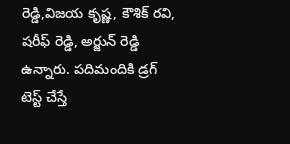రెడ్డి,విజయ కృష్ణ, కౌశిక్ రవి, షరీఫ్ రెడ్డి, అర్జున్ రెడ్డి ఉన్నారు. పదిమందికి డ్రగ్ టెస్ట్ చేస్తే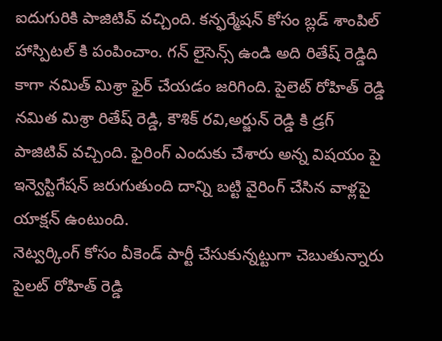ఐదుగురికి పాజిటివ్ వచ్చింది. కన్ఫర్మేషన్ కోసం బ్లడ్ శాంపిల్ హాస్పిటల్ కి పంపించాం. గన్ లైసెన్స్ ఉండి అది రితేష్ రెడ్డిది కాగా నమిత్ మిశ్రా ఫైర్ చేయడం జరిగింది. పైలెట్ రోహిత్ రెడ్డి నమిత మిశ్రా రితేష్ రెడ్డి, కౌశిక్ రవి,అర్జున్ రెడ్డి కి డ్రగ్ పాజిటివ్ వచ్చింది. ఫైరింగ్ ఎందుకు చేశారు అన్న విషయం పై ఇన్వెస్టిగేషన్ జరుగుతుంది దాన్ని బట్టి వైరింగ్ చేసిన వాళ్లపై యాక్షన్ ఉంటుంది.
నెట్వర్కింగ్ కోసం వీకెండ్ పార్టీ చేసుకున్నట్టుగా చెబుతున్నారు పైలట్ రోహిత్ రెడ్డి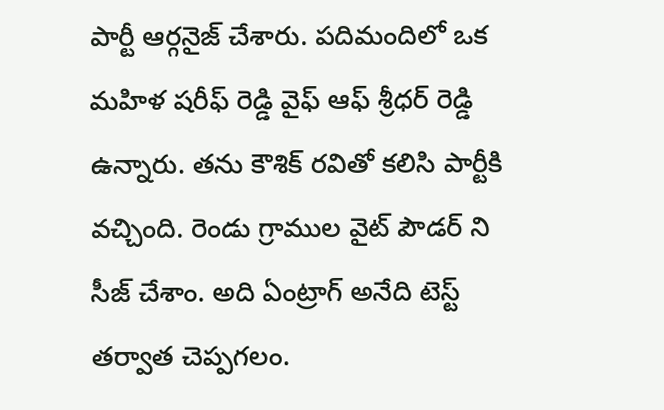పార్టీ ఆర్గనైజ్ చేశారు. పదిమందిలో ఒక మహిళ షరీఫ్ రెడ్డి వైఫ్ ఆఫ్ శ్రీధర్ రెడ్డి ఉన్నారు. తను కౌశిక్ రవితో కలిసి పార్టీకి వచ్చింది. రెండు గ్రాముల వైట్ పౌడర్ ని సీజ్ చేశాం. అది ఏంట్రాగ్ అనేది టెస్ట్ తర్వాత చెప్పగలం.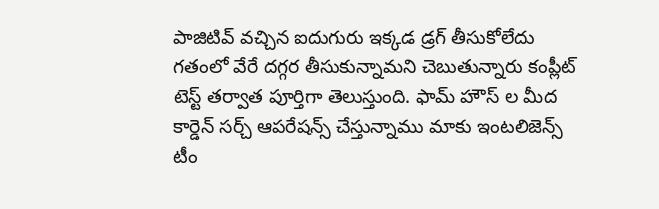పాజిటివ్ వచ్చిన ఐదుగురు ఇక్కడ డ్రగ్ తీసుకోలేదు గతంలో వేరే దగ్గర తీసుకున్నామని చెబుతున్నారు కంప్లీట్ టెస్ట్ తర్వాత పూర్తిగా తెలుస్తుంది. ఫామ్ హౌస్ ల మీద కార్డెన్ సర్చ్ ఆపరేషన్స్ చేస్తున్నాము మాకు ఇంటలిజెన్స్ టీం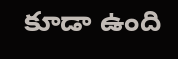కూడా ఉంది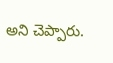అని చెప్పారు.